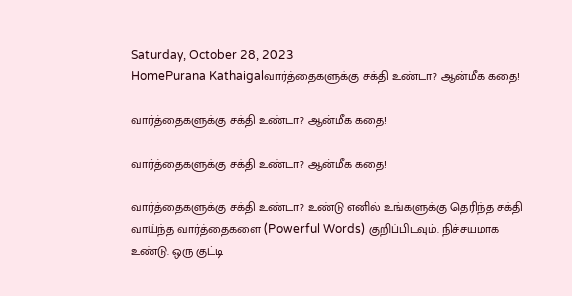Saturday, October 28, 2023
HomePurana Kathaigalவார்த்தைகளுக்கு சக்தி உண்டா? ஆன்மீக கதை!

வார்த்தைகளுக்கு சக்தி உண்டா? ஆன்மீக கதை!

வார்த்தைகளுக்கு சக்தி உண்டா? ஆன்மீக கதை!

வார்த்தைகளுக்கு சக்தி உண்டா? உண்டு எனில் உங்களுக்கு தெரிந்த சக்தி வாய்ந்த வார்த்தைகளை (Powerful Words) குறிப்பிடவும். நிச்சயமாக உண்டு. ஒரு குட்டி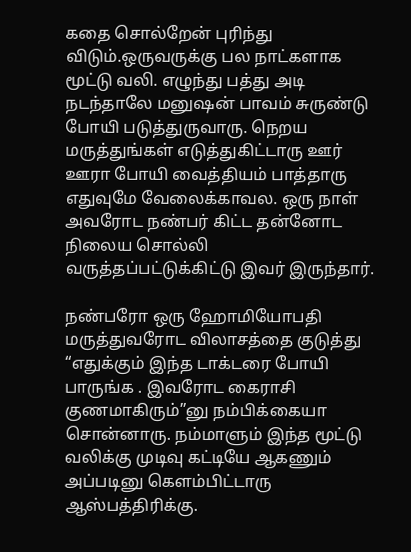கதை சொல்றேன் புரிந்து விடும்.ஒருவருக்கு பல நாட்களாக மூட்டு வலி. எழுந்து பத்து அடி நடந்தாலே மனுஷன் பாவம் சுருண்டு போயி படுத்துருவாரு. நெறய மருத்துங்கள் எடுத்துகிட்டாரு ஊர் ஊரா போயி வைத்தியம் பாத்தாரு எதுவுமே வேலைக்காவல. ஒரு நாள் அவரோட நண்பர் கிட்ட தன்னோட நிலைய சொல்லி வருத்தப்பட்டுக்கிட்டு இவர் இருந்தார்.

நண்பரோ ஒரு ஹோமியோபதி மருத்துவரோட விலாசத்தை குடுத்து “எதுக்கும் இந்த டாக்டரை போயி பாருங்க . இவரோட கைராசி குணமாகிரும்”னு நம்பிக்கையா சொன்னாரு. நம்மாளும் இந்த மூட்டு வலிக்கு முடிவு கட்டியே ஆகணும் அப்படினு கெளம்பிட்டாரு ஆஸ்பத்திரிக்கு.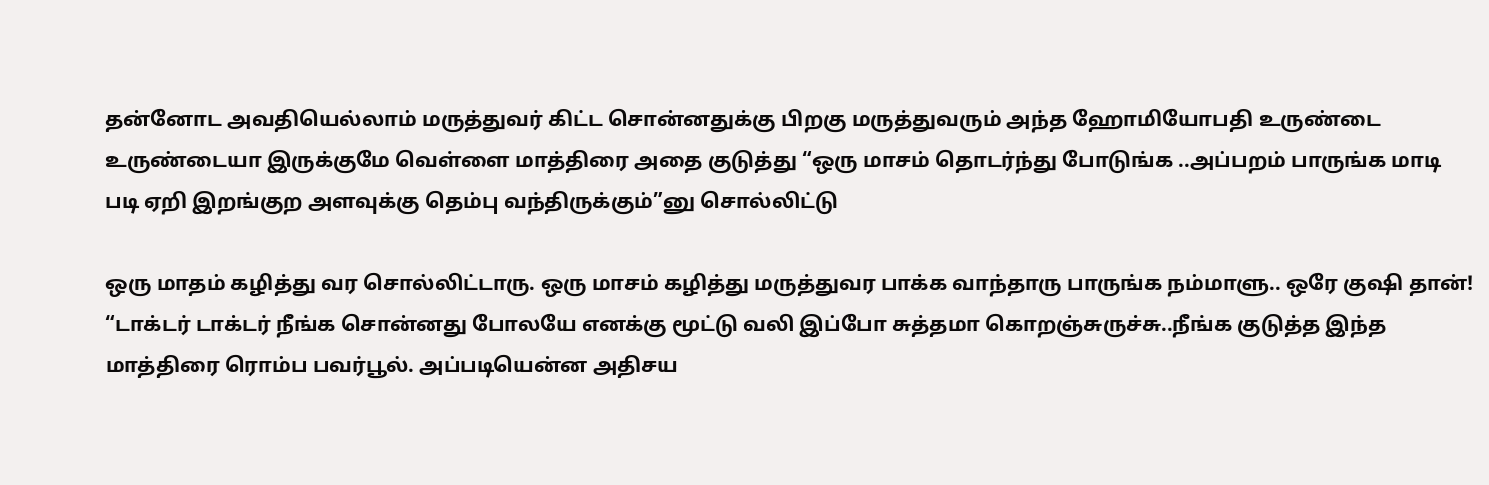தன்னோட அவதியெல்லாம் மருத்துவர் கிட்ட சொன்னதுக்கு பிறகு மருத்துவரும் அந்த ஹோமியோபதி உருண்டை உருண்டையா இருக்குமே வெள்ளை மாத்திரை அதை குடுத்து “ஒரு மாசம் தொடர்ந்து போடுங்க ..அப்பறம் பாருங்க மாடி படி ஏறி இறங்குற அளவுக்கு தெம்பு வந்திருக்கும்”னு சொல்லிட்டு

ஒரு மாதம் கழித்து வர சொல்லிட்டாரு. ஒரு மாசம் கழித்து மருத்துவர பாக்க வாந்தாரு பாருங்க நம்மாளு.. ஒரே குஷி தான்! “டாக்டர் டாக்டர் நீங்க சொன்னது போலயே எனக்கு மூட்டு வலி இப்போ சுத்தமா கொறஞ்சுருச்சு..நீங்க குடுத்த இந்த மாத்திரை ரொம்ப பவர்பூல். அப்படியென்ன அதிசய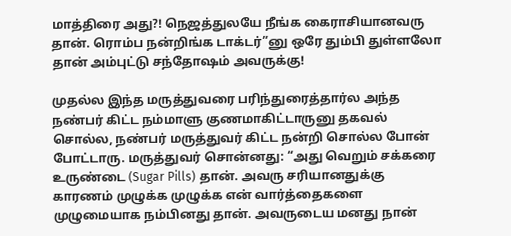மாத்திரை அது?! நெஜத்துலயே நீங்க கைராசியானவரு தான். ரொம்ப நன்றிங்க டாக்டர்”னு ஒரே தும்பி துள்ளலோ தான் அம்புட்டு சந்தோஷம் அவருக்கு!

முதல்ல இந்த மருத்துவரை பரிந்துரைத்தார்ல அந்த நண்பர் கிட்ட நம்மாளு குணமாகிட்டாருனு தகவல் சொல்ல, நண்பர் மருத்துவர் கிட்ட நன்றி சொல்ல போன் போட்டாரு. மருத்துவர் சொன்னது: “அது வெறும் சக்கரை உருண்டை (Sugar Pills) தான். அவரு சரியானதுக்கு காரணம் முழுக்க முழுக்க என் வார்த்தைகளை முழுமையாக நம்பினது தான். அவருடைய மனது நான்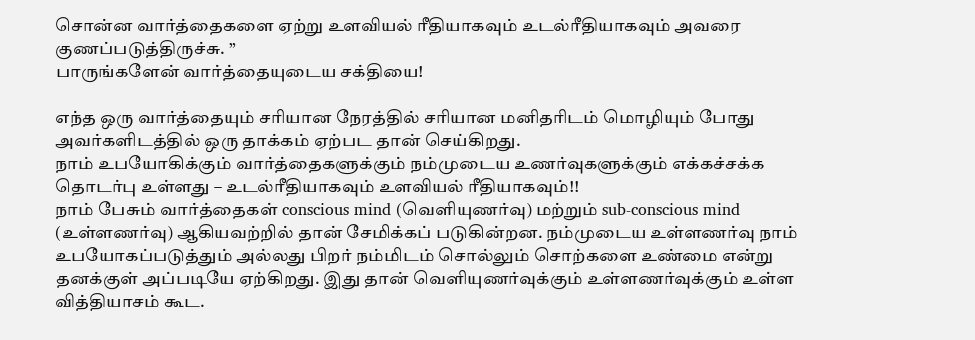சொன்ன வார்த்தைகளை ஏற்று உளவியல் ரீதியாகவும் உடல்ரீதியாகவும் அவரை குணப்படுத்திருச்சு. ”
பாருங்களேன் வார்த்தையுடைய சக்தியை!

எந்த ஒரு வார்த்தையும் சரியான நேரத்தில் சரியான மனிதரிடம் மொழியும் போது அவர்களிடத்தில் ஒரு தாக்கம் ஏற்பட தான் செய்கிறது.
நாம் உபயோகிக்கும் வார்த்தைகளுக்கும் நம்முடைய உணர்வுகளுக்கும் எக்கச்சக்க தொடர்பு உள்ளது – உடல்ரீதியாகவும் உளவியல் ரீதியாகவும்!!
நாம் பேசும் வார்த்தைகள் conscious mind (வெளியுணர்வு) மற்றும் sub-conscious mind (உள்ளணர்வு) ஆகியவற்றில் தான் சேமிக்கப் படுகின்றன. நம்முடைய உள்ளணர்வு நாம் உபயோகப்படுத்தும் அல்லது பிறர் நம்மிடம் சொல்லும் சொற்களை உண்மை என்று தனக்குள் அப்படியே ஏற்கிறது. இது தான் வெளியுணர்வுக்கும் உள்ளணர்வுக்கும் உள்ள வித்தியாசம் கூட.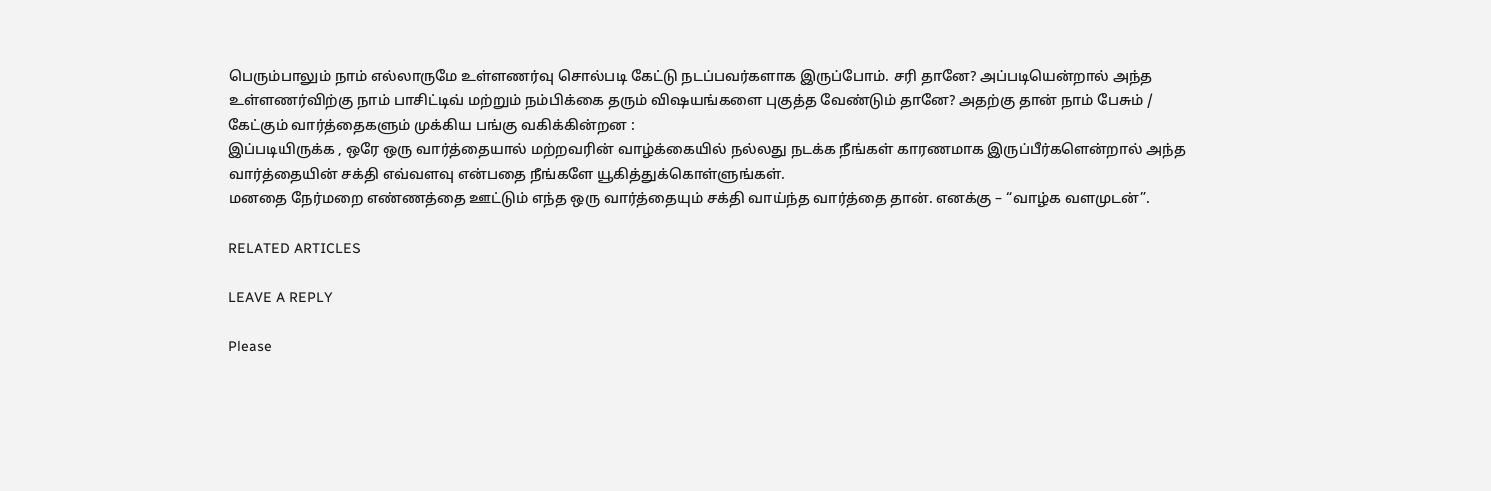பெரும்பாலும் நாம் எல்லாருமே உள்ளணர்வு சொல்படி கேட்டு நடப்பவர்களாக இருப்போம். சரி தானே? அப்படியென்றால் அந்த உள்ளணர்விற்கு நாம் பாசிட்டிவ் மற்றும் நம்பிக்கை தரும் விஷயங்களை புகுத்த வேண்டும் தானே? அதற்கு தான் நாம் பேசும் / கேட்கும் வார்த்தைகளும் முக்கிய பங்கு வகிக்கின்றன :
இப்படியிருக்க , ஒரே ஒரு வார்த்தையால் மற்றவரின் வாழ்க்கையில் நல்லது நடக்க நீங்கள் காரணமாக இருப்பீர்களென்றால் அந்த வார்த்தையின் சக்தி எவ்வளவு என்பதை நீங்களே யூகித்துக்கொள்ளுங்கள்.
மனதை நேர்மறை எண்ணத்தை ஊட்டும் எந்த ஒரு வார்த்தையும் சக்தி வாய்ந்த வார்த்தை தான். எனக்கு – “வாழ்க வளமுடன்”.

RELATED ARTICLES

LEAVE A REPLY

Please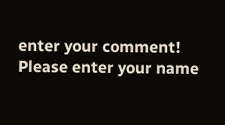enter your comment!
Please enter your name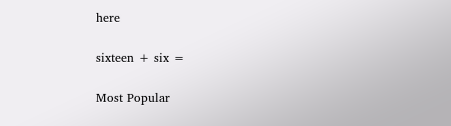here

sixteen + six =

Most Popular